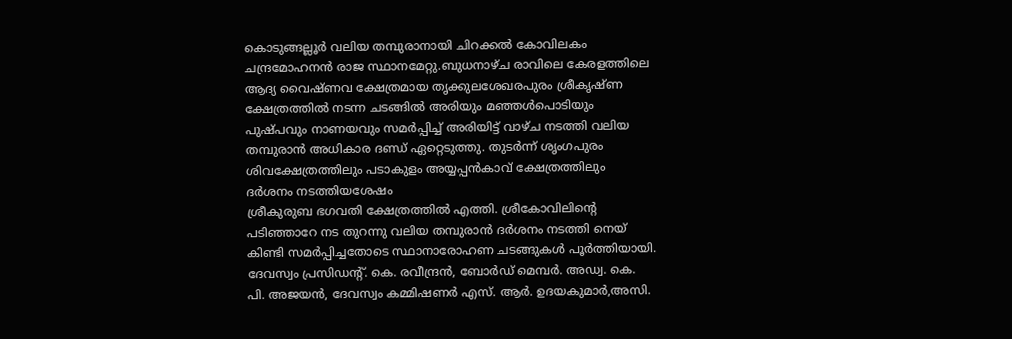കൊടുങ്ങല്ലൂർ വലിയ തമ്പുരാനായി ചിറക്കൽ കോവിലകം ചന്ദ്രമോഹനൻ രാജ സ്ഥാനമേറ്റു.ബുധനാഴ്ച രാവിലെ കേരളത്തിലെ ആദ്യ വൈഷ്ണവ ക്ഷേത്രമായ തൃക്കുലശേഖരപുരം ശ്രീകൃഷ്ണ ക്ഷേത്രത്തിൽ നടന്ന ചടങ്ങിൽ അരിയും മഞ്ഞൾപൊടിയും പുഷ്പവും നാണയവും സമർപ്പിച്ച് അരിയിട്ട് വാഴ്ച നടത്തി വലിയ തമ്പുരാൻ അധികാര ദണ്ഡ് ഏറ്റെടുത്തു. തുടർന്ന് ശൃംഗപുരം ശിവക്ഷേത്രത്തിലും പടാകുളം അയ്യപ്പൻകാവ് ക്ഷേത്രത്തിലും ദർശനം നടത്തിയശേഷം
ശ്രീകുരുബ ഭഗവതി ക്ഷേത്രത്തിൽ എത്തി. ശ്രീകോവിലിൻ്റെ പടിഞ്ഞാറേ നട തുറന്നു വലിയ തമ്പുരാൻ ദർശനം നടത്തി നെയ് കിണ്ടി സമർപ്പിച്ചതോടെ സ്ഥാനാരോഹണ ചടങ്ങുകൾ പൂർത്തിയായി. ദേവസ്വം പ്രസിഡന്റ്. കെ. രവീന്ദ്രൻ, ബോർഡ് മെമ്പർ. അഡ്വ. കെ. പി. അജയൻ, ദേവസ്വം കമ്മിഷണർ എസ്. ആർ. ഉദയകുമാർ,അസി.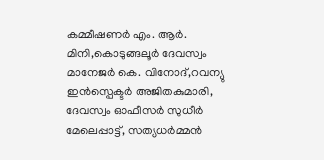കമ്മീഷണർ എം. ആർ. മിനി,കൊടുങ്ങലൂർ ദേവസ്വം മാനേജർ കെ. വിനോദ്,റവന്യു ഇൻസ്പെക്ടർ അജിതകുമാരി, ദേവസ്വം ഓഫീസർ സുധീർ മേലെപ്പാട്ട്, സത്യധർമ്മൻ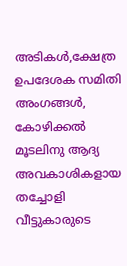അടികൾ,ക്ഷേത്ര ഉപദേശക സമിതി അംഗങ്ങൾ,
കോഴിക്കൽ മൂടലിനു ആദ്യ അവകാശികളായ തച്ചോളി വീട്ടുകാരുടെ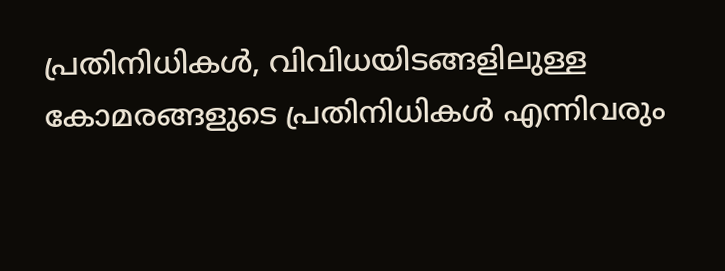പ്രതിനിധികൾ, വിവിധയിടങ്ങളിലുള്ള കോമരങ്ങളുടെ പ്രതിനിധികൾ എന്നിവരും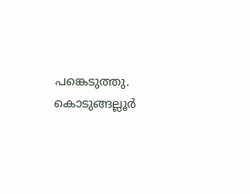പങ്കെടുത്തു.
കൊടുങ്ങല്ലൂർ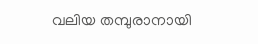വലിയ തമ്പുരാനായി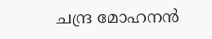ചന്ദ്ര മോഹനൻ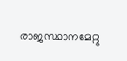രാജസ്ഥാനമേറ്റു